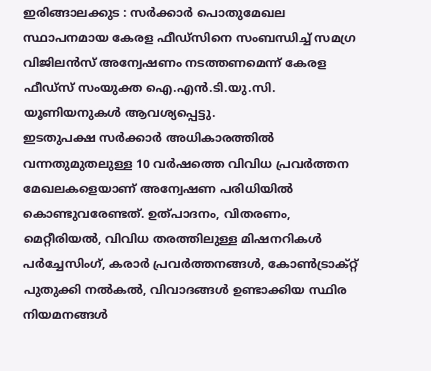ഇരിങ്ങാലക്കുട : സർക്കാർ പൊതുമേഖല സ്ഥാപനമായ കേരള ഫീഡ്സിനെ സംബന്ധിച്ച് സമഗ്ര വിജിലൻസ് അന്വേഷണം നടത്തണമെന്ന് കേരള ഫീഡ്സ് സംയുക്ത ഐ.എൻ.ടി.യു.സി. യൂണിയനുകൾ ആവശ്യപ്പെട്ടു.
ഇടതുപക്ഷ സർക്കാർ അധികാരത്തിൽ വന്നതുമുതലുള്ള 10 വർഷത്തെ വിവിധ പ്രവർത്തന മേഖലകളെയാണ് അന്വേഷണ പരിധിയിൽ കൊണ്ടുവരേണ്ടത്. ഉത്പാദനം, വിതരണം, മെറ്റീരിയൽ, വിവിധ തരത്തിലുള്ള മിഷനറികൾ പർച്ചേസിംഗ്, കരാർ പ്രവർത്തനങ്ങൾ, കോൺട്രാക്റ്റ് പുതുക്കി നൽകൽ, വിവാദങ്ങൾ ഉണ്ടാക്കിയ സ്ഥിര നിയമനങ്ങൾ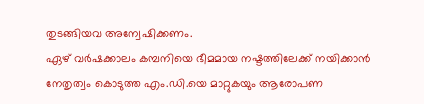തുടങ്ങിയവ അന്വേഷിക്കണം.
ഏഴ് വർഷക്കാലം കമ്പനിയെ ഭീമമായ നഷ്ടത്തിലേക്ക് നയിക്കാൻ നേതൃത്വം കൊടുത്ത എം.ഡി.യെ മാറ്റുകയും ആരോപണ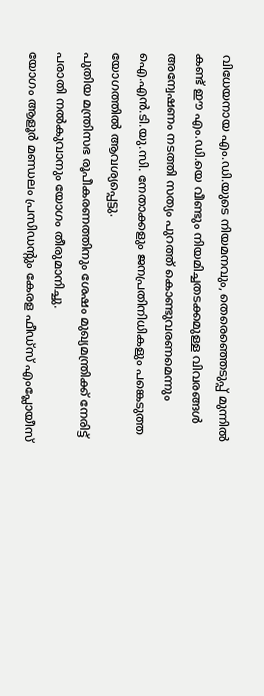വിധേയനായ എം.ഡി.യുടെ നിയമനവും, തെരെഞ്ഞെടുപ്പ് മുന്നിൽ കണ്ട് ഈ എം.ഡി.യെ വീണ്ടും നിയമിച്ചതടക്കമുള്ള വിവരങ്ങൾ അന്വേഷണം നടത്തി സത്യം പുറത്ത് കൊണ്ടുവരണമെന്നും ഐ.എൻ.ടി.യു.സി. നേതാക്കളും ജനപ്രതിനിധികളും പങ്കെടുത്ത യോഗത്തിൽ ആവശ്യപ്പെട്ടു.
പുതിയ മന്ത്രിസഭ രൂപീകരണത്തിനും ശേഷം മുഖ്യമന്ത്രിക്ക് നേരിട്ട് പരാതി നൽകുവാനും യോഗം തീരുമാനിച്ചു.
യോഗം ആളൂർ മണ്ഡലം പ്രസിഡൻ്റും കേരള ഫീഡ്സ് എംപ്ലോയീസ്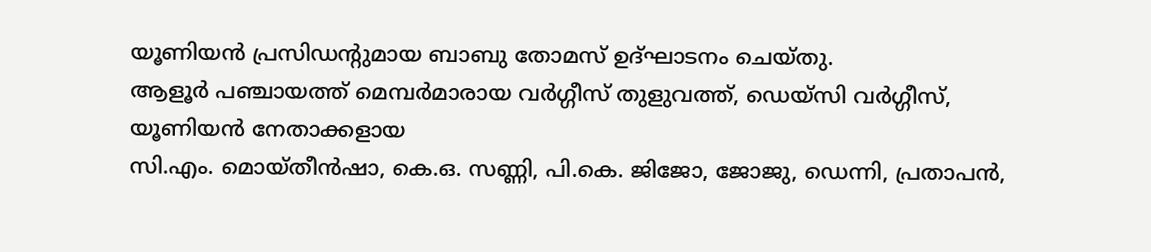യൂണിയൻ പ്രസിഡൻ്റുമായ ബാബു തോമസ് ഉദ്ഘാടനം ചെയ്തു.
ആളൂർ പഞ്ചായത്ത് മെമ്പർമാരായ വർഗ്ഗീസ് തുളുവത്ത്, ഡെയ്സി വർഗ്ഗീസ്, യൂണിയൻ നേതാക്കളായ
സി.എം. മൊയ്തീൻഷാ, കെ.ഒ. സണ്ണി, പി.കെ. ജിജോ, ജോജു, ഡെന്നി, പ്രതാപൻ,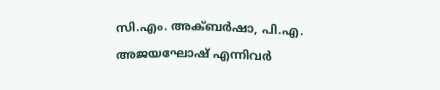സി.എം. അക്ബർഷാ, പി.എ. അജയഘോഷ് എന്നിവർ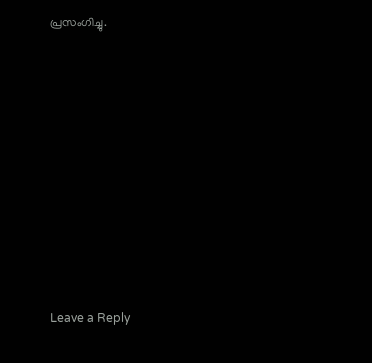പ്രസംഗിച്ചു.












Leave a Reply